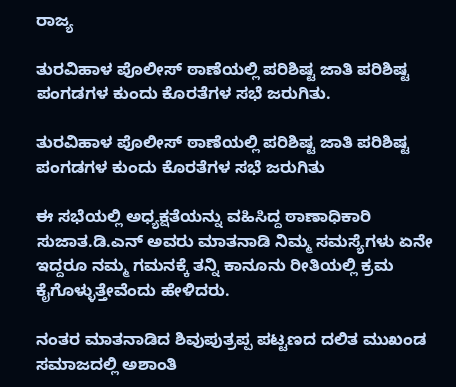ರಾಜ್ಯ

ತುರವಿಹಾಳ ಪೊಲೀಸ್ ಠಾಣೆಯಲ್ಲಿ ಪರಿಶಿಷ್ಟ ಜಾತಿ ಪರಿಶಿಷ್ಟ ಪಂಗಡಗಳ ಕುಂದು ಕೊರತೆಗಳ ಸಭೆ ಜರುಗಿತು.

ತುರವಿಹಾಳ ಪೊಲೀಸ್ ಠಾಣೆಯಲ್ಲಿ ಪರಿಶಿಷ್ಟ ಜಾತಿ ಪರಿಶಿಷ್ಟ ಪಂಗಡಗಳ ಕುಂದು ಕೊರತೆಗಳ ಸಭೆ ಜರುಗಿತು

ಈ ಸಭೆಯಲ್ಲಿ ಅಧ್ಯಕ್ಷತೆಯನ್ನು ವಹಿಸಿದ್ದ ಠಾಣಾಧಿಕಾರಿ ಸುಜಾತ.ಡಿ.ಎನ್ ಅವರು ಮಾತನಾಡಿ ನಿಮ್ಮ ಸಮಸ್ಯೆಗಳು ಏನೇ ಇದ್ದರೂ ನಮ್ಮ ಗಮನಕ್ಕೆ ತನ್ನಿ ಕಾನೂನು ರೀತಿಯಲ್ಲಿ ಕ್ರಮ ಕೈಗೊಳ್ಳುತ್ತೇವೆಂದು ಹೇಳಿದರು.

ನಂತರ ಮಾತನಾಡಿದ ಶಿವುಪುತ್ರಪ್ಪ ಪಟ್ಟಣದ ದಲಿತ ಮುಖಂಡ ಸಮಾಜದಲ್ಲಿ ಅಶಾಂತಿ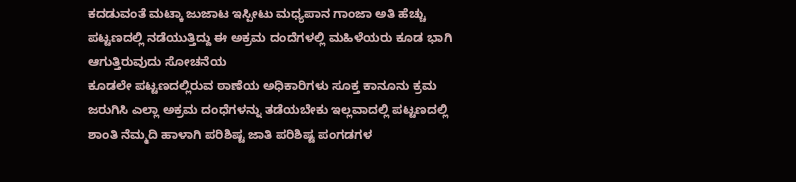ಕದಡುವಂತೆ ಮಟ್ಕಾ ಜುಜಾಟ ಇಸ್ಪೀಟು ಮಧ್ಯಪಾನ ಗಾಂಜಾ ಅತಿ ಹೆಚ್ಚು ಪಟ್ಟಣದಲ್ಲಿ ನಡೆಯುತ್ತಿದ್ದು ಈ ಅಕ್ರಮ ದಂದೆಗಳಲ್ಲಿ ಮಹಿಳೆಯರು ಕೂಡ ಭಾಗಿ ಆಗುತ್ತಿರುವುದು ಸೋಚನೆಯ
ಕೂಡಲೇ ಪಟ್ಟಣದಲ್ಲಿರುವ ಠಾಣೆಯ ಅಧಿಕಾರಿಗಳು ಸೂಕ್ತ ಕಾನೂನು ಕ್ರಮ ಜರುಗಿಸಿ ಎಲ್ಲಾ ಅಕ್ರಮ ದಂಧೆಗಳನ್ನು ತಡೆಯಬೇಕು ಇಲ್ಲವಾದಲ್ಲಿ ಪಟ್ಟಣದಲ್ಲಿ ಶಾಂತಿ ನೆಮ್ಮದಿ ಹಾಳಾಗಿ ಪರಿಶಿಷ್ಟ ಜಾತಿ ಪರಿಶಿಷ್ಟ ಪಂಗಡಗಳ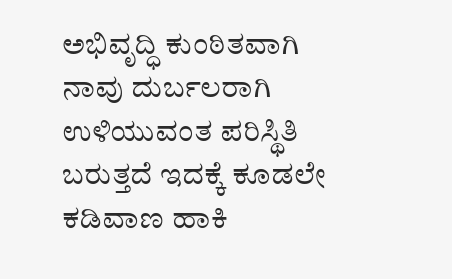ಅಭಿವೃದ್ಧಿ ಕುಂಠಿತವಾಗಿ ನಾವು ದುರ್ಬಲರಾಗಿ ಉಳಿಯುವಂತ ಪರಿಸ್ಥಿತಿ ಬರುತ್ತದೆ ಇದಕ್ಕೆ ಕೂಡಲೇ ಕಡಿವಾಣ ಹಾಕಿ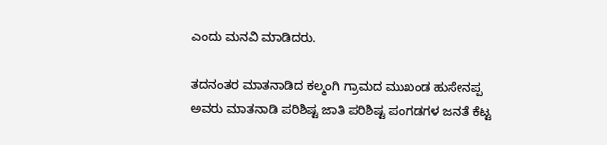ಎಂದು ಮನವಿ ಮಾಡಿದರು.

ತದನಂತರ ಮಾತನಾಡಿದ ಕಲ್ಮಂಗಿ ಗ್ರಾಮದ ಮುಖಂಡ ಹುಸೇನಪ್ಪ ಅವರು ಮಾತನಾಡಿ ಪರಿಶಿಷ್ಟ ಜಾತಿ ಪರಿಶಿಷ್ಟ ಪಂಗಡಗಳ ಜನತೆ ಕೆಟ್ಟ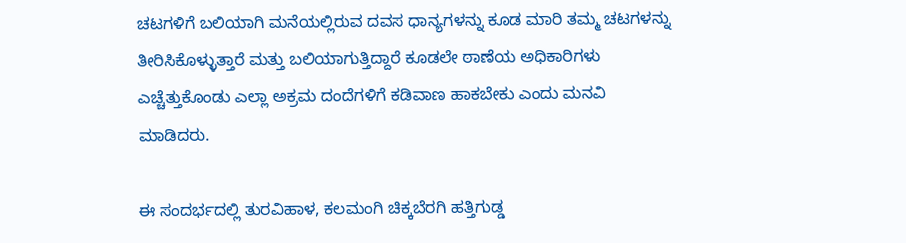ಚಟಗಳಿಗೆ ಬಲಿಯಾಗಿ ಮನೆಯಲ್ಲಿರುವ ದವಸ ಧಾನ್ಯಗಳನ್ನು ಕೂಡ ಮಾರಿ ತಮ್ಮ ಚಟಗಳನ್ನು ತೀರಿಸಿಕೊಳ್ಳುತ್ತಾರೆ ಮತ್ತು ಬಲಿಯಾಗುತ್ತಿದ್ದಾರೆ ಕೂಡಲೇ ಠಾಣೆಯ ಅಧಿಕಾರಿಗಳು ಎಚ್ಚೆತ್ತುಕೊಂಡು ಎಲ್ಲಾ ಅಕ್ರಮ ದಂದೆಗಳಿಗೆ ಕಡಿವಾಣ ಹಾಕಬೇಕು ಎಂದು ಮನವಿ ಮಾಡಿದರು.

ಈ ಸಂದರ್ಭದಲ್ಲಿ ತುರವಿಹಾಳ, ಕಲಮಂಗಿ ಚಿಕ್ಕಬೆರಗಿ ಹತ್ತಿಗುಡ್ಡ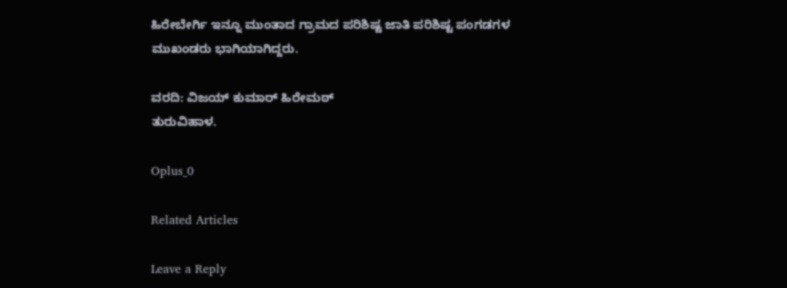ಹಿರೇಬೇರ್ಗಿ ಇನ್ನೂ ಮುಂತಾದ ಗ್ರಾಮದ ಪರಿಶಿಷ್ಟ ಜಾತಿ ಪರಿಶಿಷ್ಟ ಪಂಗಡಗಳ ಮುಖಂಡರು ಭಾಗಿಯಾಗಿದ್ದರು.

ವರದಿ: ವಿಜಯ್ ಕುಮಾರ್ ಹಿರೇಮಠ್
ತುರುವಿಹಾಳ.

Oplus_0

Related Articles

Leave a Reply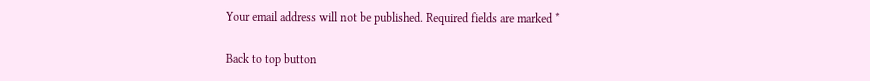Your email address will not be published. Required fields are marked *

Back to top button